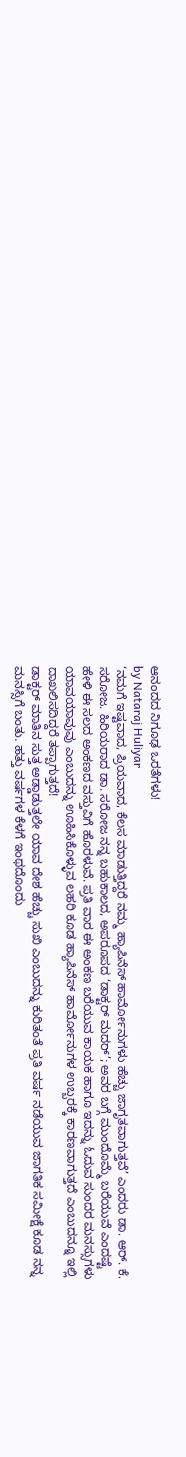ಆನಂದದ ನಿಗೂಢ ಒರತೆಗಳು!
by Nataraj Huliyar
‘ನಮಗೆ ಇಷ್ಟವಾದ, ಪ್ರಿಯವಾದ, ಕೆಲಸ ಮಾಡುತ್ತಿದ್ದರೆ ನಮ್ಮ ಹ್ಯಾಪಿನೆಸ್ ಹಾರ್ಮೋನುಗಳು ಹೆಚ್ಚು ಜಾಗೃತವಾಗುತ್ತವೆ’ ಎಂದರು ಡಾ. ಆರ್. ಕೆ. ಸರೋಜ. ಹಿರಿಯರಾದ ಡಾ. ಸರೋಜ ನನ್ನ ಬಹುಕಾಲದ, ಅಪರೂಪದ ‘ಡಾಕ್ಟರ್ ಮದರ್’; ಅವರ ಬಗ್ಗೆ ಮುಂದೊಮ್ಮೆ ಬರೆಯುವೆ ಎಂದಷ್ಟೆ ಹೇಳಿ ಈ ಸಲದ ಅಂಕಣದ ವಸ್ತುವಿಗೆ ಹೊರಳುವೆ. ಪ್ರತಿ ವಾರ ಈ ಅಂಕಣ ಬರೆಯುವ ಕಾಯಕ ಹಾಗೂ ಇದನ್ನು ಓದುವ ಸುಂದರ ಮನಸ್ಸುಗಳು ಯಾವಯಾವುವು ಎಂಬುದನ್ನು ಊಹಿಸಿಕೊಳ್ಳುವ ಲಹರಿ ಕೂಡ ಹ್ಯಾಪಿನೆಸ್ ಹಾರ್ಮೋನುಗಳ ಉಬ್ಬರಕ್ಕೆ ಕಾರಣವಾಗುತ್ತದೆ ಎಂಬುದನ್ನೂ ಇಲ್ಲಿ ದಾಖಲಿಸದಿದ್ದರೆ ತಪ್ಪಾಗುತ್ತದೆ!
ಡಾಕ್ಟರ್ ಮಾತಿನ ಸುತ್ತ ಅಡ್ಡಾಡುತ್ತಲೇ ಯಾವ ದೇಶ ಹೆಚ್ಚು ಸುಖಿ ಎಂಬುದನ್ನು ಕುರಿತಂತೆ ಪ್ರತಿ ವರ್ಷ ನಡೆಯುವ ಜಾಗತಿಕ ಸಮೀಕ್ಷೆ ಕೂಡ ನನ್ನ ಮನಸ್ಸಿಗೆ ಬಂತು. ಹತ್ತು ವರ್ಷಗಳ ಕೆಳಗೆ ಇಂಥದೊಂದು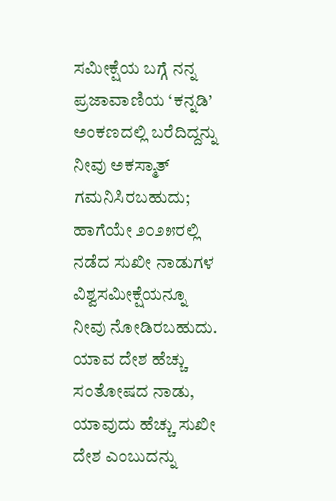ಸಮೀಕ್ಷೆಯ ಬಗ್ಗೆ ನನ್ನ ಪ್ರಜಾವಾಣಿಯ ‘ಕನ್ನಡಿ’ ಅಂಕಣದಲ್ಲಿ ಬರೆದಿದ್ದನ್ನು ನೀವು ಅಕಸ್ಮಾತ್ ಗಮನಿಸಿರಬಹುದು; ಹಾಗೆಯೇ ೨೦೨೫ರಲ್ಲಿ ನಡೆದ ಸುಖೀ ನಾಡುಗಳ ವಿಶ್ವಸಮೀಕ್ಷೆಯನ್ನೂ ನೀವು ನೋಡಿರಬಹುದು.
ಯಾವ ದೇಶ ಹೆಚ್ಚು ಸಂತೋಷದ ನಾಡು, ಯಾವುದು ಹೆಚ್ಚು ಸುಖೀ ದೇಶ ಎಂಬುದನ್ನು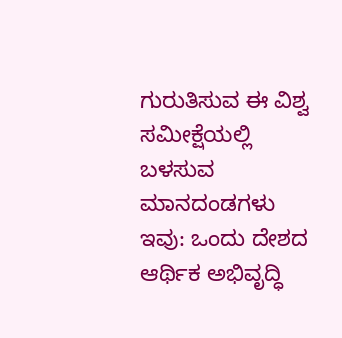ಗುರುತಿಸುವ ಈ ವಿಶ್ವ ಸಮೀಕ್ಷೆಯಲ್ಲಿ ಬಳಸುವ ಮಾನದಂಡಗಳು ಇವು: ಒಂದು ದೇಶದ ಆರ್ಥಿಕ ಅಭಿವೃದ್ಧಿ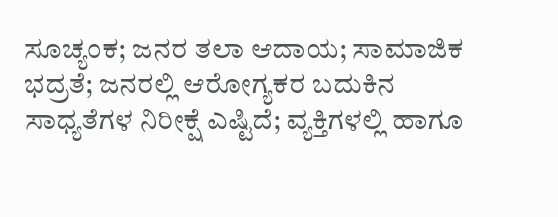ಸೂಚ್ಯಂಕ; ಜನರ ತಲಾ ಆದಾಯ; ಸಾಮಾಜಿಕ ಭದ್ರತೆ; ಜನರಲ್ಲಿ ಆರೋಗ್ಯಕರ ಬದುಕಿನ ಸಾಧ್ಯತೆಗಳ ನಿರೀಕ್ಷೆ ಎಷ್ಟಿದೆ; ವ್ಯಕ್ತಿಗಳಲ್ಲಿ ಹಾಗೂ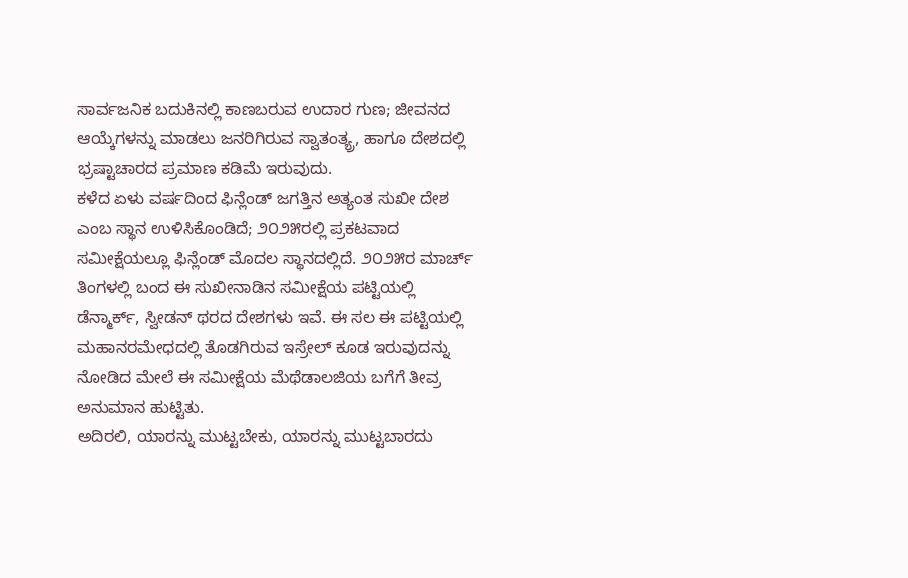ಸಾರ್ವಜನಿಕ ಬದುಕಿನಲ್ಲಿ ಕಾಣಬರುವ ಉದಾರ ಗುಣ; ಜೀವನದ ಆಯ್ಕೆಗಳನ್ನು ಮಾಡಲು ಜನರಿಗಿರುವ ಸ್ವಾತಂತ್ಯ್ರ, ಹಾಗೂ ದೇಶದಲ್ಲಿ ಭ್ರಷ್ಟಾಚಾರದ ಪ್ರಮಾಣ ಕಡಿಮೆ ಇರುವುದು.
ಕಳೆದ ಏಳು ವರ್ಷದಿಂದ ಫಿನ್ಲೆಂಡ್ ಜಗತ್ತಿನ ಅತ್ಯಂತ ಸುಖೀ ದೇಶ ಎಂಬ ಸ್ಥಾನ ಉಳಿಸಿಕೊಂಡಿದೆ; ೨೦೨೫ರಲ್ಲಿ ಪ್ರಕಟವಾದ ಸಮೀಕ್ಷೆಯಲ್ಲೂ ಫಿನ್ಲೆಂಡ್ ಮೊದಲ ಸ್ಥಾನದಲ್ಲಿದೆ. ೨೦೨೫ರ ಮಾರ್ಚ್ ತಿಂಗಳಲ್ಲಿ ಬಂದ ಈ ಸುಖೀನಾಡಿನ ಸಮೀಕ್ಷೆಯ ಪಟ್ಟಿಯಲ್ಲಿ ಡೆನ್ಮಾರ್ಕ್, ಸ್ವೀಡನ್ ಥರದ ದೇಶಗಳು ಇವೆ. ಈ ಸಲ ಈ ಪಟ್ಟಿಯಲ್ಲಿ ಮಹಾನರಮೇಧದಲ್ಲಿ ತೊಡಗಿರುವ ಇಸ್ರೇಲ್ ಕೂಡ ಇರುವುದನ್ನು ನೋಡಿದ ಮೇಲೆ ಈ ಸಮೀಕ್ಷೆಯ ಮೆಥೆಡಾಲಜಿಯ ಬಗೆಗೆ ತೀವ್ರ ಅನುಮಾನ ಹುಟ್ಟಿತು.
ಅದಿರಲಿ, ಯಾರನ್ನು ಮುಟ್ಟಬೇಕು, ಯಾರನ್ನು ಮುಟ್ಟಬಾರದು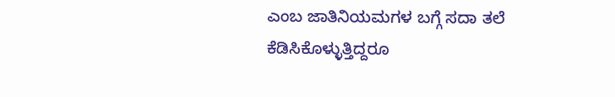ಎಂಬ ಜಾತಿನಿಯಮಗಳ ಬಗ್ಗೆ ಸದಾ ತಲೆ ಕೆಡಿಸಿಕೊಳ್ಳುತ್ತಿದ್ದರೂ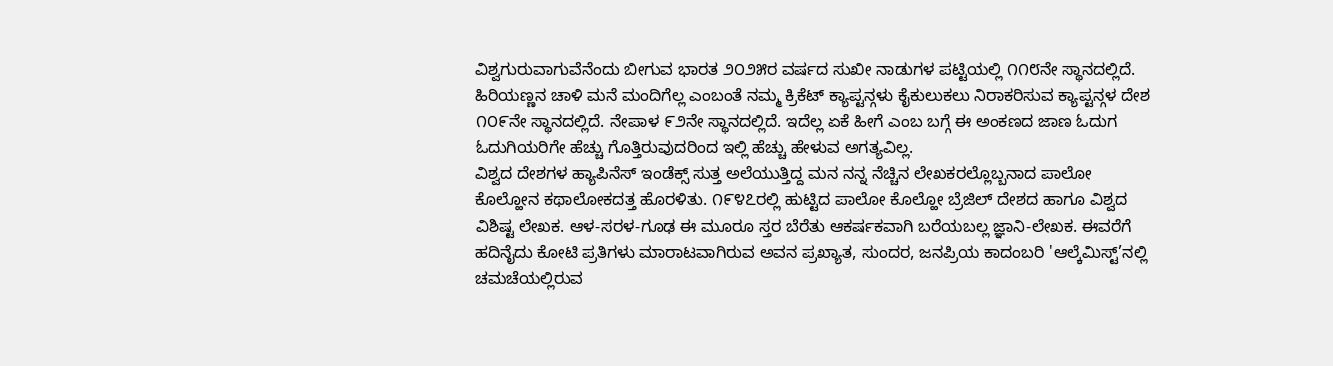ವಿಶ್ವಗುರುವಾಗುವೆನೆಂದು ಬೀಗುವ ಭಾರತ ೨೦೨೫ರ ವರ್ಷದ ಸುಖೀ ನಾಡುಗಳ ಪಟ್ಟಿಯಲ್ಲಿ ೧೧೮ನೇ ಸ್ಥಾನದಲ್ಲಿದೆ. ಹಿರಿಯಣ್ಣನ ಚಾಳಿ ಮನೆ ಮಂದಿಗೆಲ್ಲ ಎಂಬಂತೆ ನಮ್ಮ ಕ್ರಿಕೆಟ್ ಕ್ಯಾಪ್ಟನ್ಗಳು ಕೈಕುಲುಕಲು ನಿರಾಕರಿಸುವ ಕ್ಯಾಪ್ಟನ್ಗಳ ದೇಶ ೧೦೯ನೇ ಸ್ಥಾನದಲ್ಲಿದೆ. ನೇಪಾಳ ೯೨ನೇ ಸ್ಥಾನದಲ್ಲಿದೆ. ಇದೆಲ್ಲ ಏಕೆ ಹೀಗೆ ಎಂಬ ಬಗ್ಗೆ ಈ ಅಂಕಣದ ಜಾಣ ಓದುಗ ಓದುಗಿಯರಿಗೇ ಹೆಚ್ಚು ಗೊತ್ತಿರುವುದರಿಂದ ಇಲ್ಲಿ ಹೆಚ್ಚು ಹೇಳುವ ಅಗತ್ಯವಿಲ್ಲ.
ವಿಶ್ವದ ದೇಶಗಳ ಹ್ಯಾಪಿನೆಸ್ ಇಂಡೆಕ್ಸ್ ಸುತ್ತ ಅಲೆಯುತ್ತಿದ್ದ ಮನ ನನ್ನ ನೆಚ್ಚಿನ ಲೇಖಕರಲ್ಲೊಬ್ಬನಾದ ಪಾಲೋ ಕೊಲ್ಹೋನ ಕಥಾಲೋಕದತ್ತ ಹೊರಳಿತು. ೧೯೪೭ರಲ್ಲಿ ಹುಟ್ಟಿದ ಪಾಲೋ ಕೊಲ್ಹೋ ಬ್ರೆಜಿಲ್ ದೇಶದ ಹಾಗೂ ವಿಶ್ವದ ವಿಶಿಷ್ಟ ಲೇಖಕ. ಆಳ-ಸರಳ-ಗೂಢ ಈ ಮೂರೂ ಸ್ತರ ಬೆರೆತು ಆಕರ್ಷಕವಾಗಿ ಬರೆಯಬಲ್ಲ ಜ್ಞಾನಿ-ಲೇಖಕ. ಈವರೆಗೆ ಹದಿನೈದು ಕೋಟಿ ಪ್ರತಿಗಳು ಮಾರಾಟವಾಗಿರುವ ಅವನ ಪ್ರಖ್ಯಾತ, ಸುಂದರ, ಜನಪ್ರಿಯ ಕಾದಂಬರಿ 'ಆಲ್ಕೆಮಿಸ್ಟ್’ನಲ್ಲಿ ಚಮಚೆಯಲ್ಲಿರುವ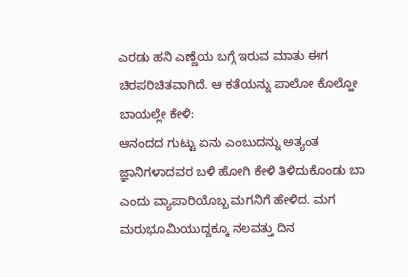ಎರಡು ಹನಿ ಎಣ್ಣೆಯ ಬಗ್ಗೆ ಇರುವ ಮಾತು ಈಗ ಚಿರಪರಿಚಿತವಾಗಿದೆ. ಆ ಕತೆಯನ್ನು ಪಾಲೋ ಕೊಲ್ಹೋ ಬಾಯಲ್ಲೇ ಕೇಳಿ:
ಆನಂದದ ಗುಟ್ಟು ಏನು ಎಂಬುದನ್ನು ಅತ್ಯಂತ ಜ್ಞಾನಿಗಳಾದವರ ಬಳಿ ಹೋಗಿ ಕೇಳಿ ತಿಳಿದುಕೊಂಡು ಬಾ ಎಂದು ವ್ಯಾಪಾರಿಯೊಬ್ಬ ಮಗನಿಗೆ ಹೇಳಿದ. ಮಗ ಮರುಭೂಮಿಯುದ್ದಕ್ಕೂ ನಲವತ್ತು ದಿನ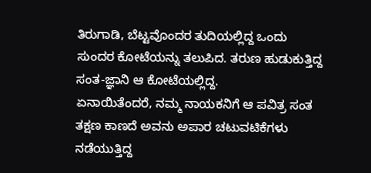ತಿರುಗಾಡಿ, ಬೆಟ್ಟವೊಂದರ ತುದಿಯಲ್ಲಿದ್ದ ಒಂದು ಸುಂದರ ಕೋಟೆಯನ್ನು ತಲುಪಿದ. ತರುಣ ಹುಡುಕುತ್ತಿದ್ದ ಸಂತ-ಜ್ಞಾನಿ ಆ ಕೋಟೆಯಲ್ಲಿದ್ದ.
ಏನಾಯಿತೆಂದರೆ, ನಮ್ಮ ನಾಯಕನಿಗೆ ಆ ಪವಿತ್ರ ಸಂತ ತಕ್ಷಣ ಕಾಣದೆ ಅವನು ಅಪಾರ ಚಟುವಟಿಕೆಗಳು ನಡೆಯುತ್ತಿದ್ದ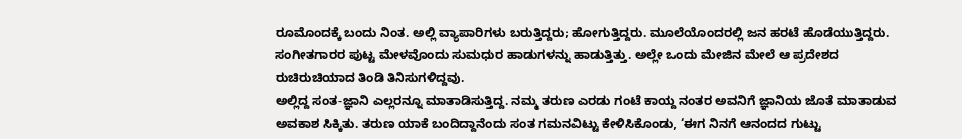ರೂಮೊಂದಕ್ಕೆ ಬಂದು ನಿಂತ. ಅಲ್ಲಿ ವ್ಯಾಪಾರಿಗಳು ಬರುತ್ತಿದ್ದರು; ಹೋಗುತ್ತಿದ್ದರು. ಮೂಲೆಯೊಂದರಲ್ಲಿ ಜನ ಹರಟೆ ಹೊಡೆಯುತ್ತಿದ್ದರು. ಸಂಗೀತಗಾರರ ಪುಟ್ಟ ಮೇಳವೊಂದು ಸುಮಧುರ ಹಾಡುಗಳನ್ನು ಹಾಡುತ್ತಿತ್ತು. ಅಲ್ಲೇ ಒಂದು ಮೇಜಿನ ಮೇಲೆ ಆ ಪ್ರದೇಶದ ರುಚಿರುಚಿಯಾದ ತಿಂಡಿ ತಿನಿಸುಗಳಿದ್ದವು.
ಅಲ್ಲಿದ್ದ ಸಂತ-ಜ್ಞಾನಿ ಎಲ್ಲರನ್ನೂ ಮಾತಾಡಿಸುತ್ತಿದ್ದ. ನಮ್ಮ ತರುಣ ಎರಡು ಗಂಟೆ ಕಾಯ್ದ ನಂತರ ಅವನಿಗೆ ಜ್ಞಾನಿಯ ಜೊತೆ ಮಾತಾಡುವ ಅವಕಾಶ ಸಿಕ್ಕಿತು. ತರುಣ ಯಾಕೆ ಬಂದಿದ್ದಾನೆಂದು ಸಂತ ಗಮನವಿಟ್ಟು ಕೇಳಿಸಿಕೊಂಡು, ‘ಈಗ ನಿನಗೆ ಆನಂದದ ಗುಟ್ಟು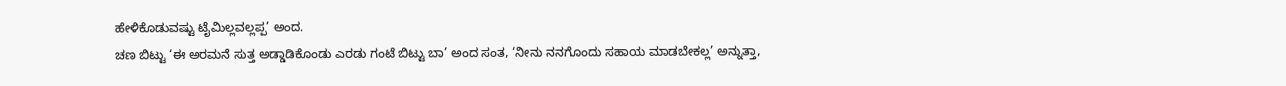ಹೇಳಿಕೊಡುವಷ್ಟು ಟೈಮಿಲ್ಲವಲ್ಲಪ್ಪ’ ಅಂದ.
ಚಣ ಬಿಟ್ಟು ‘ಈ ಅರಮನೆ ಸುತ್ತ ಅಡ್ಡಾಡಿಕೊಂಡು ಎರಡು ಗಂಟೆ ಬಿಟ್ಟು ಬಾ’ ಅಂದ ಸಂತ, ‘ನೀನು ನನಗೊಂದು ಸಹಾಯ ಮಾಡಬೇಕಲ್ಲ’ ಅನ್ನುತ್ತಾ,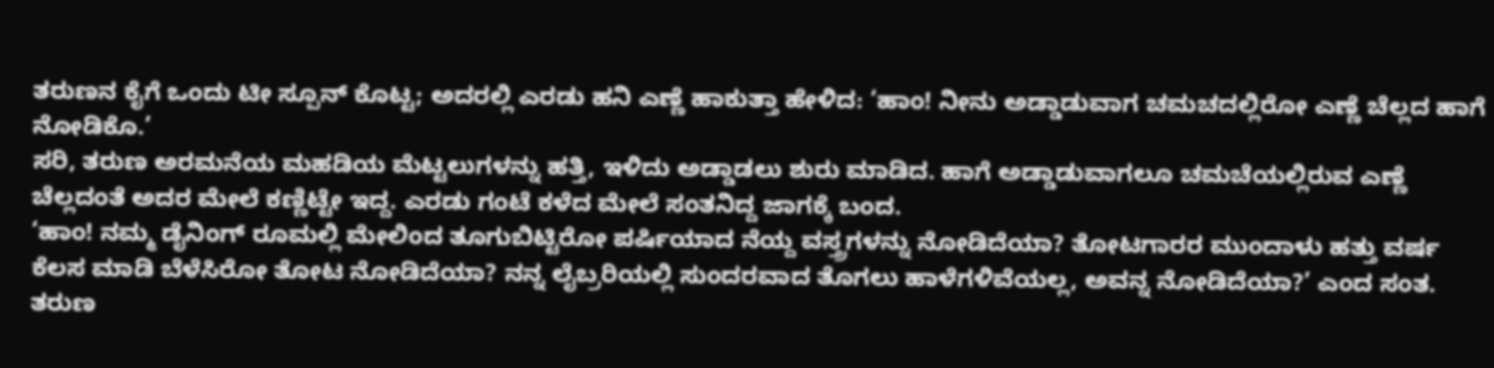ತರುಣನ ಕೈಗೆ ಒಂದು ಟೀ ಸ್ಪೂನ್ ಕೊಟ್ಟ; ಅದರಲ್ಲಿ ಎರಡು ಹನಿ ಎಣ್ಣೆ ಹಾಕುತ್ತಾ ಹೇಳಿದ: ‘ಹಾಂ! ನೀನು ಅಡ್ಡಾಡುವಾಗ ಚಮಚದಲ್ಲಿರೋ ಎಣ್ಣೆ ಚೆಲ್ಲದ ಹಾಗೆ ನೋಡಿಕೊ.’
ಸರಿ, ತರುಣ ಅರಮನೆಯ ಮಹಡಿಯ ಮೆಟ್ಟಲುಗಳನ್ನು ಹತ್ತಿ, ಇಳಿದು ಅಡ್ಡಾಡಲು ಶುರು ಮಾಡಿದ. ಹಾಗೆ ಅಡ್ಡಾಡುವಾಗಲೂ ಚಮಚೆಯಲ್ಲಿರುವ ಎಣ್ಣೆ ಚೆಲ್ಲದಂತೆ ಅದರ ಮೇಲೆ ಕಣ್ಣಿಟ್ಟೇ ಇದ್ದ. ಎರಡು ಗಂಟೆ ಕಳೆದ ಮೇಲೆ ಸಂತನಿದ್ದ ಜಾಗಕ್ಕೆ ಬಂದ.
‘ಹಾಂ! ನಮ್ಮ ಡೈನಿಂಗ್ ರೂಮಲ್ಲಿ ಮೇಲಿಂದ ತೂಗುಬಿಟ್ಟಿರೋ ಪರ್ಷಿಯಾದ ನೆಯ್ದ ವಸ್ತ್ರಗಳನ್ನು ನೋಡಿದೆಯಾ? ತೋಟಗಾರರ ಮುಂದಾಳು ಹತ್ತು ವರ್ಷ ಕೆಲಸ ಮಾಡಿ ಬೆಳೆಸಿರೋ ತೋಟ ನೋಡಿದೆಯಾ? ನನ್ನ ಲೈಬ್ರರಿಯಲ್ಲಿ ಸುಂದರವಾದ ತೊಗಲು ಹಾಳೆಗಳಿವೆಯಲ್ಲ, ಅವನ್ನ ನೋಡಿದೆಯಾ?’ ಎಂದ ಸಂತ.
ತರುಣ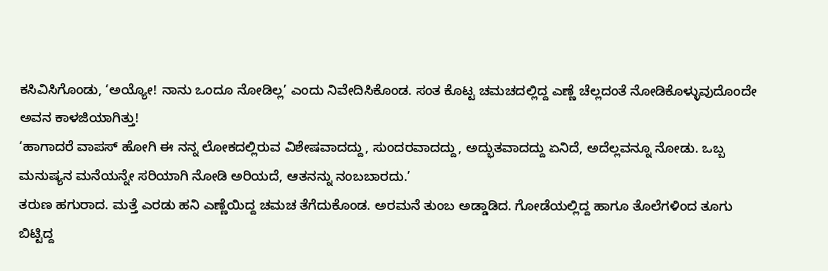ಕಸಿವಿಸಿಗೊಂಡು, ‘ಅಯ್ಯೋ! ನಾನು ಒಂದೂ ನೋಡಿಲ್ಲ’ ಎಂದು ನಿವೇದಿಸಿಕೊಂಡ. ಸಂತ ಕೊಟ್ಟ ಚಮಚದಲ್ಲಿದ್ದ ಎಣ್ಣೆ ಚೆಲ್ಲದಂತೆ ನೋಡಿಕೊಳ್ಳುವುದೊಂದೇ ಅವನ ಕಾಳಜಿಯಾಗಿತ್ತು!
‘ಹಾಗಾದರೆ ವಾಪಸ್ ಹೋಗಿ ಈ ನನ್ನ ಲೋಕದಲ್ಲಿರುವ ವಿಶೇಷವಾದದ್ದು, ಸುಂದರವಾದದ್ದು, ಅದ್ಭುತವಾದದ್ದು ಏನಿದೆ, ಅದೆಲ್ಲವನ್ನೂ ನೋಡು. ಒಬ್ಬ ಮನುಷ್ಯನ ಮನೆಯನ್ನೇ ಸರಿಯಾಗಿ ನೋಡಿ ಅರಿಯದೆ, ಆತನನ್ನು ನಂಬಬಾರದು.’
ತರುಣ ಹಗುರಾದ. ಮತ್ತೆ ಎರಡು ಹನಿ ಎಣ್ಣೆಯಿದ್ದ ಚಮಚ ತೆಗೆದುಕೊಂಡ. ಅರಮನೆ ತುಂಬ ಅಡ್ಡಾಡಿದ. ಗೋಡೆಯಲ್ಲಿದ್ದ ಹಾಗೂ ತೊಲೆಗಳಿಂದ ತೂಗು ಬಿಟ್ಟಿದ್ದ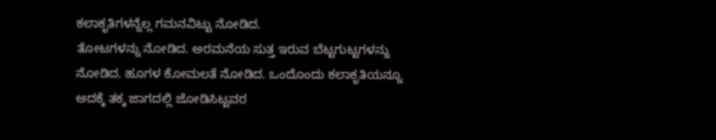ಕಲಾಕೃತಿಗಳನ್ನೆಲ್ಲ ಗಮನವಿಟ್ಟು ನೋಡಿದ.
ತೋಟಗಳನ್ನು ನೋಡಿದ. ಅರಮನೆಯ ಸುತ್ತ ಇರುವ ಬೆಟ್ಟಗುಟ್ಟಗಳನ್ನು ನೋಡಿದ. ಹೂಗಳ ಕೋಮಲತೆ ನೋಡಿದ. ಒಂದೊಂದು ಕಲಾಕೃತಿಯನ್ನೂ ಅದಕ್ಕೆ ತಕ್ಕ ಜಾಗದಲ್ಲಿ ಜೋಡಿಸಿಟ್ಟವರ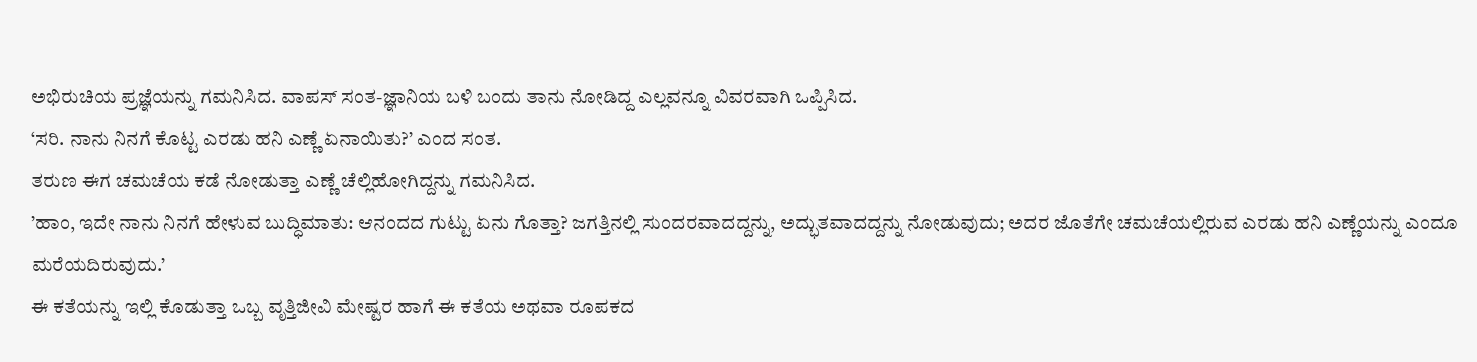ಅಭಿರುಚಿಯ ಪ್ರಜ್ಞೆಯನ್ನು ಗಮನಿಸಿದ. ವಾಪಸ್ ಸಂತ-ಜ್ಞಾನಿಯ ಬಳಿ ಬಂದು ತಾನು ನೋಡಿದ್ದ ಎಲ್ಲವನ್ನೂ ವಿವರವಾಗಿ ಒಪ್ಪಿಸಿದ.
‘ಸರಿ. ನಾನು ನಿನಗೆ ಕೊಟ್ಟ ಎರಡು ಹನಿ ಎಣ್ಣೆ ಏನಾಯಿತು?’ ಎಂದ ಸಂತ.
ತರುಣ ಈಗ ಚಮಚೆಯ ಕಡೆ ನೋಡುತ್ತಾ ಎಣ್ಣೆ ಚೆಲ್ಲಿಹೋಗಿದ್ದನ್ನು ಗಮನಿಸಿದ.
’ಹಾಂ, ಇದೇ ನಾನು ನಿನಗೆ ಹೇಳುವ ಬುದ್ಧಿಮಾತು: ಆನಂದದ ಗುಟ್ಟು ಏನು ಗೊತ್ತಾ? ಜಗತ್ತಿನಲ್ಲಿ ಸುಂದರವಾದದ್ದನ್ನು, ಅದ್ಭುತವಾದದ್ದನ್ನು ನೋಡುವುದು; ಅದರ ಜೊತೆಗೇ ಚಮಚೆಯಲ್ಲಿರುವ ಎರಡು ಹನಿ ಎಣ್ಣೆಯನ್ನು ಎಂದೂ ಮರೆಯದಿರುವುದು.’
ಈ ಕತೆಯನ್ನು ಇಲ್ಲಿ ಕೊಡುತ್ತಾ ಒಬ್ಬ ವೃತ್ತಿಜೀವಿ ಮೇಷ್ಟರ ಹಾಗೆ ಈ ಕತೆಯ ಅಥವಾ ರೂಪಕದ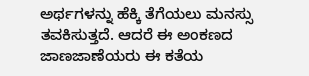ಅರ್ಥಗಳನ್ನು ಹೆಕ್ಕಿ ತೆಗೆಯಲು ಮನಸ್ಸು ತವಕಿಸುತ್ತದೆ. ಆದರೆ ಈ ಅಂಕಣದ ಜಾಣಜಾಣೆಯರು ಈ ಕತೆಯ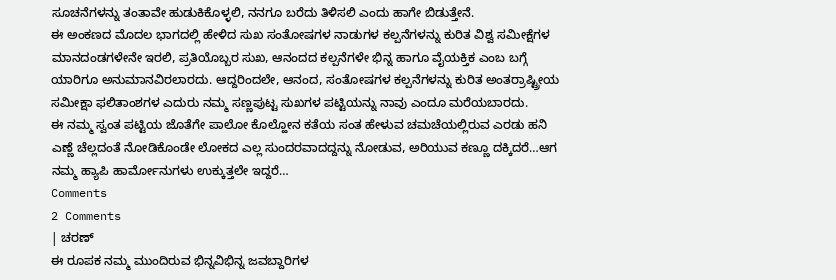ಸೂಚನೆಗಳನ್ನು ತಂತಾವೇ ಹುಡುಕಿಕೊಳ್ಳಲಿ, ನನಗೂ ಬರೆದು ತಿಳಿಸಲಿ ಎಂದು ಹಾಗೇ ಬಿಡುತ್ತೇನೆ.
ಈ ಅಂಕಣದ ಮೊದಲ ಭಾಗದಲ್ಲಿ ಹೇಳಿದ ಸುಖ ಸಂತೋಷಗಳ ನಾಡುಗಳ ಕಲ್ಪನೆಗಳನ್ನು ಕುರಿತ ವಿಶ್ವ ಸಮೀಕ್ಷೆಗಳ ಮಾನದಂಡಗಳೇನೇ ಇರಲಿ, ಪ್ರತಿಯೊಬ್ಬರ ಸುಖ, ಆನಂದದ ಕಲ್ಪನೆಗಳೇ ಭಿನ್ನ ಹಾಗೂ ವೈಯಕ್ತಿಕ ಎಂಬ ಬಗ್ಗೆ ಯಾರಿಗೂ ಅನುಮಾನವಿರಲಾರದು. ಆದ್ದರಿಂದಲೇ, ಆನಂದ, ಸಂತೋಷಗಳ ಕಲ್ಪನೆಗಳನ್ನು ಕುರಿತ ಅಂತರ್ರಾಷ್ಟ್ರೀಯ ಸಮೀಕ್ಷಾ ಫಲಿತಾಂಶಗಳ ಎದುರು ನಮ್ಮ ಸಣ್ಣಪುಟ್ಟ ಸುಖಗಳ ಪಟ್ಟಿಯನ್ನು ನಾವು ಎಂದೂ ಮರೆಯಬಾರದು.
ಈ ನಮ್ಮ ಸ್ವಂತ ಪಟ್ಟಿಯ ಜೊತೆಗೇ ಪಾಲೋ ಕೊಲ್ಹೋನ ಕತೆಯ ಸಂತ ಹೇಳುವ ಚಮಚೆಯಲ್ಲಿರುವ ಎರಡು ಹನಿ ಎಣ್ಣೆ ಚೆಲ್ಲದಂತೆ ನೋಡಿಕೊಂಡೇ ಲೋಕದ ಎಲ್ಲ ಸುಂದರವಾದದ್ದನ್ನು ನೋಡುವ, ಅರಿಯುವ ಕಣ್ಣೂ ದಕ್ಕಿದರೆ…ಆಗ ನಮ್ಮ ಹ್ಯಾಪಿ ಹಾರ್ಮೋನುಗಳು ಉಕ್ಕುತ್ತಲೇ ಇದ್ದರೆ…
Comments
2 Comments
| ಚರಣ್
ಈ ರೂಪಕ ನಮ್ಮ ಮುಂದಿರುವ ಭಿನ್ನವಿಭಿನ್ನ ಜವಬ್ದಾರಿಗಳ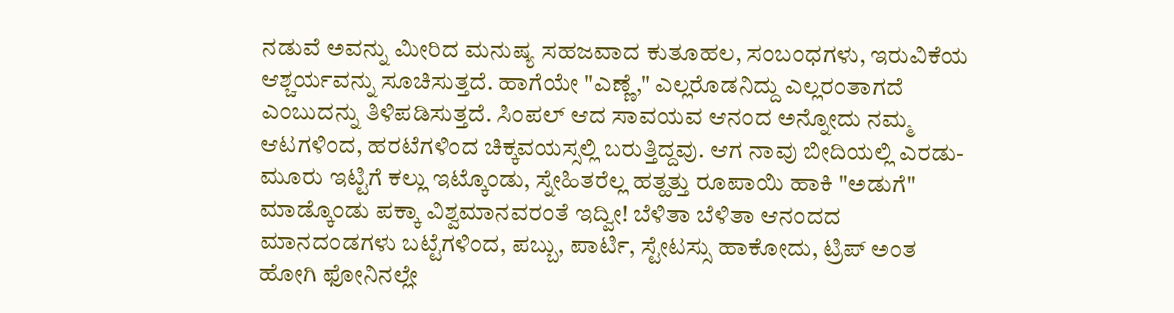ನಡುವೆ ಅವನ್ನು ಮೀರಿದ ಮನುಷ್ಯ ಸಹಜವಾದ ಕುತೂಹಲ, ಸಂಬಂಧಗಳು, ಇರುವಿಕೆಯ ಆಶ್ಚರ್ಯವನ್ನು ಸೂಚಿಸುತ್ತದೆ. ಹಾಗೆಯೇ "ಎಣ್ಣೆ," ಎಲ್ಲರೊಡನಿದ್ದು ಎಲ್ಲರಂತಾಗದೆ ಎಂಬುದನ್ನು ತಿಳಿಪಡಿಸುತ್ತದೆ. ಸಿಂಪಲ್ ಆದ ಸಾವಯವ ಆನಂದ ಅನ್ನೋದು ನಮ್ಮ ಆಟಗಳಿಂದ, ಹರಟೆಗಳಿಂದ ಚಿಕ್ಕವಯಸ್ಸಲ್ಲಿ ಬರುತ್ತಿದ್ದವು. ಆಗ ನಾವು ಬೀದಿಯಲ್ಲಿ ಎರಡು-ಮೂರು ಇಟ್ಟಿಗೆ ಕಲ್ಲು ಇಟ್ಕೊಂಡು, ಸ್ನೇಹಿತರೆಲ್ಲ ಹತ್ಹತ್ತು ರೂಪಾಯಿ ಹಾಕಿ "ಅಡುಗೆ" ಮಾಡ್ಕೊಂಡು ಪಕ್ಕಾ ವಿಶ್ವಮಾನವರಂತೆ ಇದ್ವೀ! ಬೆಳಿತಾ ಬೆಳಿತಾ ಆನಂದದ ಮಾನದಂಡಗಳು ಬಟ್ಟೆಗಳಿಂದ, ಪಬ್ಬು, ಪಾರ್ಟಿ, ಸ್ಟೇಟಸ್ಸು ಹಾಕೋದು, ಟ್ರಿಪ್ ಅಂತ ಹೋಗಿ ಫೋನಿನಲ್ಲೇ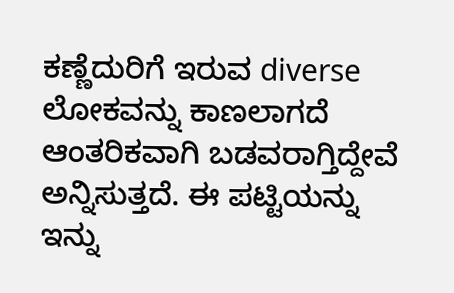ಕಣ್ಣೆದುರಿಗೆ ಇರುವ diverse ಲೋಕವನ್ನು ಕಾಣಲಾಗದೆ ಆಂತರಿಕವಾಗಿ ಬಡವರಾಗ್ತಿದ್ದೇವೆ ಅನ್ನಿಸುತ್ತದೆ. ಈ ಪಟ್ಟಿಯನ್ನು ಇನ್ನು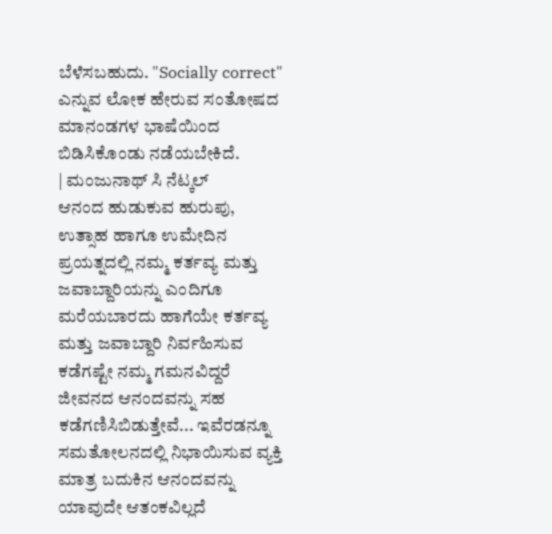ಬೆಳೆಸಬಹುದು. "Socially correct" ಎನ್ನುವ ಲೋಕ ಹೇರುವ ಸಂತೋಷದ ಮಾನಂಡಗಳ ಭಾಷೆಯಿಂದ ಬಿಡಿಸಿಕೊಂಡು ನಡೆಯಬೇಕಿದೆ.
| ಮಂಜುನಾಥ್ ಸಿ ನೆಟ್ಕಲ್
ಆನಂದ ಹುಡುಕುವ ಹುರುಪು, ಉತ್ಸಾಹ ಹಾಗೂ ಉಮೇದಿನ ಪ್ರಯತ್ನದಲ್ಲಿ ನಮ್ಮ ಕರ್ತವ್ಯ ಮತ್ತು ಜವಾಬ್ದಾರಿಯನ್ನು ಎಂದಿಗೂ ಮರೆಯಬಾರದು ಹಾಗೆಯೇ ಕರ್ತವ್ಯ ಮತ್ತು ಜವಾಬ್ದಾರಿ ನಿರ್ವಹಿಸುವ ಕಡೆಗಷ್ಟೇ ನಮ್ಮ ಗಮನವಿದ್ದರೆ ಜೀವನದ ಆನಂದವನ್ನು ಸಹ ಕಡೆಗಣಿಸಿಬಿಡುತ್ತೇವೆ... ಇವೆರಡನ್ನೂ ಸಮತೋಲನದಲ್ಲಿ ನಿಭಾಯಿಸುವ ವ್ಯಕ್ತಿ ಮಾತ್ರ ಬದುಕಿನ ಆನಂದವನ್ನು ಯಾವುದೇ ಆತಂಕವಿಲ್ಲದೆ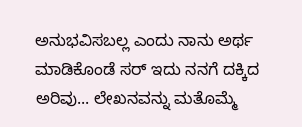ಅನುಭವಿಸಬಲ್ಲ ಎಂದು ನಾನು ಅರ್ಥ ಮಾಡಿಕೊಂಡೆ ಸರ್ ಇದು ನನಗೆ ದಕ್ಕಿದ ಅರಿವು... ಲೇಖನವನ್ನು ಮತೊಮ್ಮೆ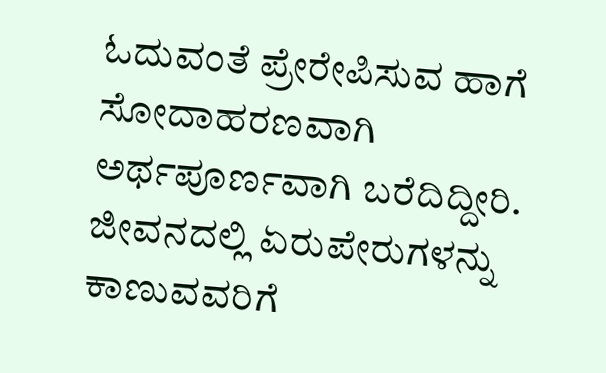ಓದುವಂತೆ ಪ್ರೇರೇಪಿಸುವ ಹಾಗೆ ಸೋದಾಹರಣವಾಗಿ ಅರ್ಥಪೂರ್ಣವಾಗಿ ಬರೆದಿದ್ದೀರಿ. ಜೀವನದಲ್ಲಿ ಏರುಪೇರುಗಳನ್ನು ಕಾಣುವವರಿಗೆ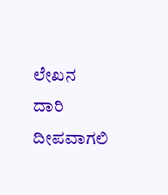ಲೇಖನ ದಾರಿ ದೀಪವಾಗಲಿ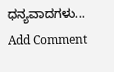ಧನ್ಯವಾದಗಳು...
Add Comment